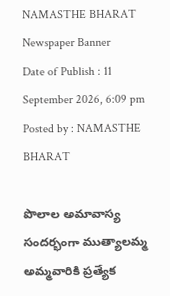NAMASTHE BHARAT
Newspaper Banner
Date of Publish : 11 September 2026, 6:09 pm Posted by : NAMASTHE BHARAT

పొలాల అమావాస్య సందర్భంగా ముత్యాలమ్మ అమ్మవారికి ప్రత్యేక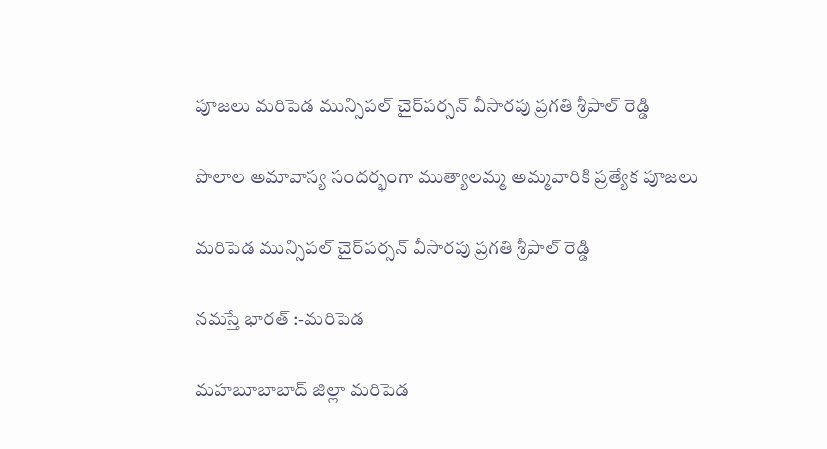పూజలు మరిపెడ మున్సిపల్ చైర్‌పర్సన్ వీసారపు ప్రగతి శ్రీపాల్ రెడ్డి

పొలాల అమావాస్య సందర్భంగా ముత్యాలమ్మ అమ్మవారికి ప్రత్యేక పూజలు

మరిపెడ మున్సిపల్ చైర్‌పర్సన్ వీసారపు ప్రగతి శ్రీపాల్ రెడ్డి

నమస్తే భారత్ :-మరిపెడ

మహబూబాబాద్ జిల్లా మరిపెడ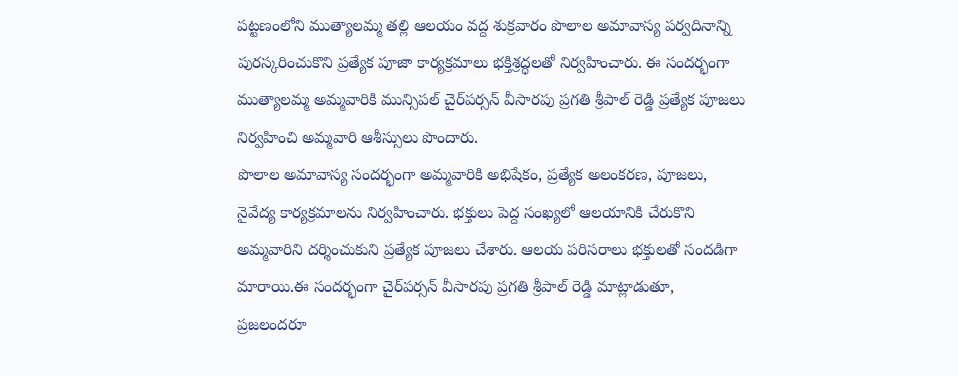పట్టణంలోని ముత్యాలమ్మ తల్లి ఆలయం వద్ద శుక్రవారం పొలాల అమావాస్య పర్వదినాన్ని పురస్కరించుకొని ప్రత్యేక పూజా కార్యక్రమాలు భక్తిశ్రద్ధలతో నిర్వహించారు. ఈ సందర్భంగా ముత్యాలమ్మ అమ్మవారికి మున్సిపల్ చైర్‌పర్సన్ వీసారపు ప్రగతి శ్రీపాల్ రెడ్డి ప్రత్యేక పూజలు నిర్వహించి అమ్మవారి ఆశీస్సులు పొందారు.
పొలాల అమావాస్య సందర్భంగా అమ్మవారికి అభిషేకం, ప్రత్యేక అలంకరణ, పూజలు, నైవేద్య కార్యక్రమాలను నిర్వహించారు. భక్తులు పెద్ద సంఖ్యలో ఆలయానికి చేరుకొని అమ్మవారిని దర్శించుకుని ప్రత్యేక పూజలు చేశారు. ఆలయ పరిసరాలు భక్తులతో సందడిగా మారాయి.ఈ సందర్భంగా చైర్‌పర్సన్ వీసారపు ప్రగతి శ్రీపాల్ రెడ్డి మాట్లాడుతూ, ప్రజలందరూ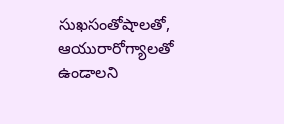సుఖసంతోషాలతో, ఆయురారోగ్యాలతో ఉండాలని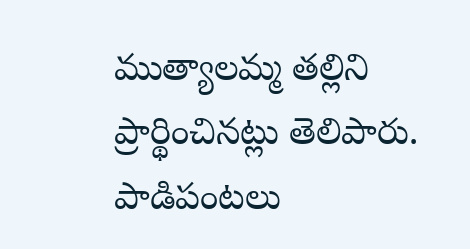ముత్యాలమ్మ తల్లిని ప్రార్థించినట్లు తెలిపారు. పాడిపంటలు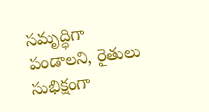సమృద్ధిగా పండాలని, రైతులు సుభిక్షంగా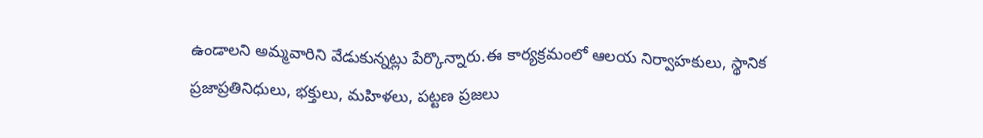ఉండాలని అమ్మవారిని వేడుకున్నట్లు పేర్కొన్నారు.ఈ కార్యక్రమంలో ఆలయ నిర్వాహకులు, స్థానిక ప్రజాప్రతినిధులు, భక్తులు, మహిళలు, పట్టణ ప్రజలు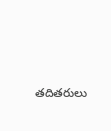తదితరులు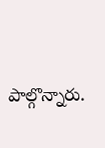పాల్గొన్నారు.